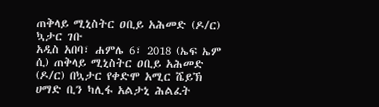ጠቅላይ ሚኒስትር ዐቢይ አሕመድ (ዶ/ር) ኳታር ገቡ
አዲስ አበባ፣ ሐምሌ 6፣ 2018 (ኤፍ ኤም ሲ) ጠቅላይ ሚኒስትር ዐቢይ አሕመድ (ዶ/ር) በኳታር የቀድሞ አሚር ሼይኽ ሀማድ ቢን ካሊፋ አልታኒ ሕልፈት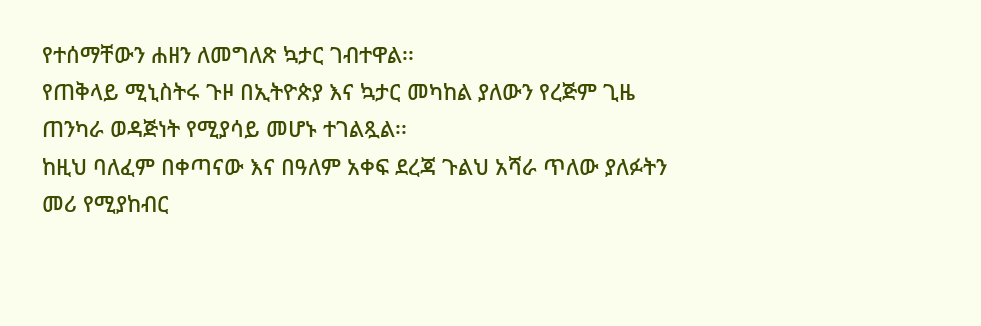የተሰማቸውን ሐዘን ለመግለጽ ኳታር ገብተዋል፡፡
የጠቅላይ ሚኒስትሩ ጉዞ በኢትዮጵያ እና ኳታር መካከል ያለውን የረጅም ጊዜ ጠንካራ ወዳጅነት የሚያሳይ መሆኑ ተገልጿል፡፡
ከዚህ ባለፈም በቀጣናው እና በዓለም አቀፍ ደረጃ ጉልህ አሻራ ጥለው ያለፉትን መሪ የሚያከብር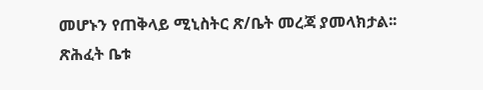መሆኑን የጠቅላይ ሚኒስትር ጽ/ቤት መረጃ ያመላክታል፡፡
ጽሕፈት ቤቱ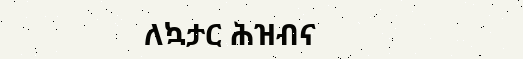ለኳታር ሕዝብና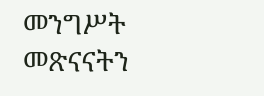መንግሥት መጽናናትን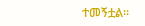ተመኝቷል፡፡